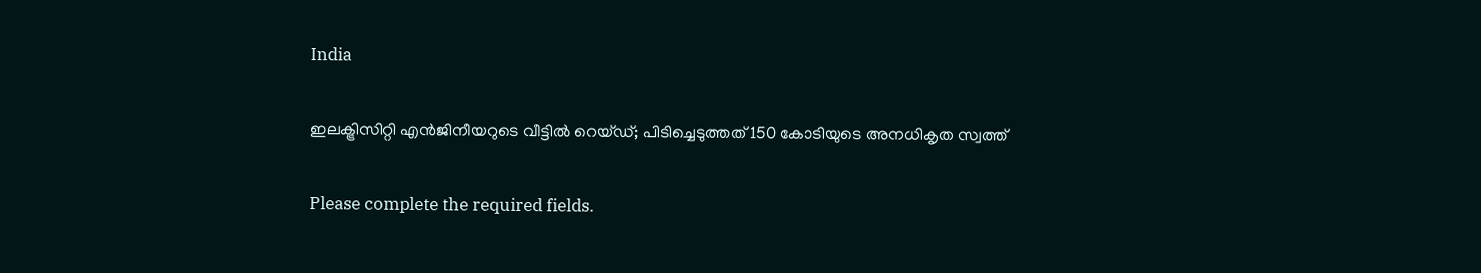India

ഇലക്ട്രിസിറ്റി എൻജിനീയറുടെ വീട്ടിൽ റെയ്ഡ്; പിടിച്ചെടുത്തത് 150 കോടിയുടെ അനധികൃത സ്വത്ത്

Please complete the required fields.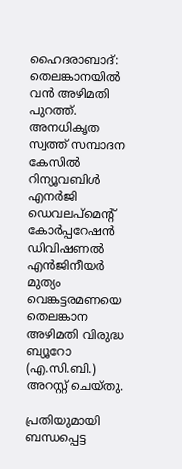ഹൈദരാബാദ്: തെലങ്കാനയിൽ വൻ അഴിമതി പുറത്ത്. അനധികൃത സ്വത്ത് സമ്പാദന കേസിൽ റിന്യൂവബിൾ എനർജി ഡെവലപ്‌മെന്റ് കോർപ്പറേഷൻ ഡിവിഷണൽ എൻജിനീയർ മുത്യം വെങ്കട്ടരമണയെ തെലങ്കാന അഴിമതി വിരുദ്ധ ബ്യൂറോ (എ.സി.ബി.) അറസ്റ്റ് ചെയ്തു.

പ്രതിയുമായി ബന്ധപ്പെട്ട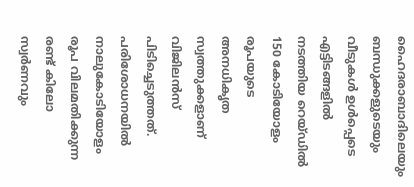ഹൈദരാബാദിലെയും ബന്ധുക്കളുടെയും വീടുകൾ ഉൾപ്പെടെ എട്ടിടങ്ങളിൽ നടത്തിയ റെയ്ഡിൽ 150 കോടിയോളം രൂപയുടെ അനധികൃത സ്വത്തുക്കളാണ് വിജിലൻസ് പിടിച്ചെടുത്തത്. പരിശോധനയിൽ നാലുകോടിയോളം രൂപ വിലമതിക്കുന്ന രണ്ട് കിലോ സ്വർണവും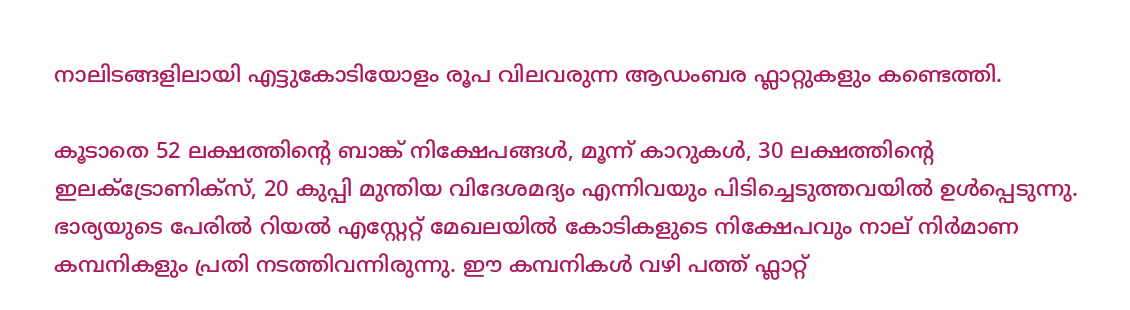നാലിടങ്ങളിലായി എട്ടുകോടിയോളം രൂപ വിലവരുന്ന ആഡംബര ഫ്ലാറ്റുകളും കണ്ടെത്തി.

കൂടാതെ 52 ലക്ഷത്തിന്റെ ബാങ്ക് നിക്ഷേപങ്ങൾ, മൂന്ന് കാറുകൾ, 30 ലക്ഷത്തിന്റെ ഇലക്ട്രോണിക്സ്, 20 കുപ്പി മുന്തിയ വിദേശമദ്യം എന്നിവയും പിടിച്ചെടുത്തവയിൽ ഉൾപ്പെടുന്നു. ഭാര്യയുടെ പേരിൽ റിയൽ എസ്റ്റേറ്റ് മേഖലയിൽ കോടികളുടെ നിക്ഷേപവും നാല് നിർമാണ കമ്പനികളും പ്രതി നടത്തിവന്നിരുന്നു. ഈ കമ്പനികൾ വഴി പത്ത് ഫ്ലാറ്റ്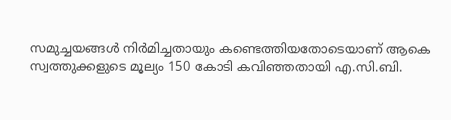സമുച്ചയങ്ങൾ നിർമിച്ചതായും കണ്ടെത്തിയതോടെയാണ് ആകെ സ്വത്തുക്കളുടെ മൂല്യം 150 കോടി കവിഞ്ഞതായി എ.സി.ബി.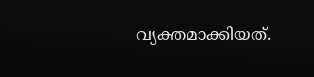വ്യക്തമാക്കിയത്.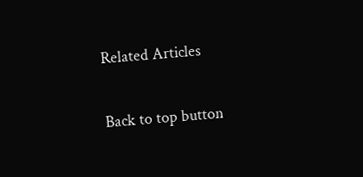Related Articles

Back to top button